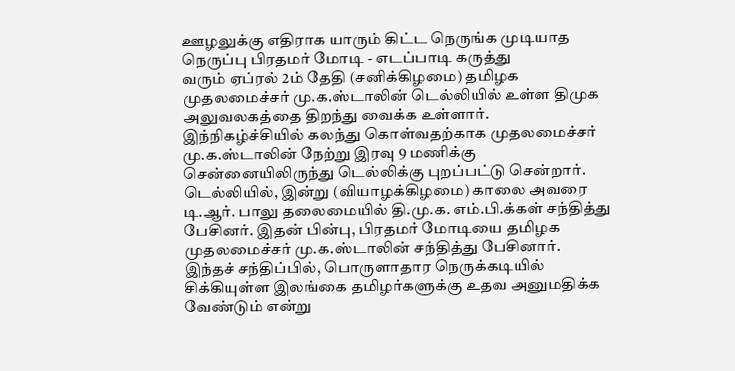ஊழலுக்கு எதிராக யாரும் கிட்ட நெருங்க முடியாத நெருப்பு பிரதமர் மோடி - எடப்பாடி கருத்து
வரும் ஏப்ரல் 2ம் தேதி (சனிக்கிழமை) தமிழக முதலமைச்சர் மு.க.ஸ்டாலின் டெல்லியில் உள்ள திமுக அலுவலகத்தை திறந்து வைக்க உள்ளார்.
இந்நிகழ்ச்சியில் கலந்து கொள்வதற்காக முதலமைச்சர் மு.க.ஸ்டாலின் நேற்று இரவு 9 மணிக்கு சென்னையிலிருந்து டெல்லிக்கு புறப்பட்டு சென்றார்.
டெல்லியில், இன்று (வியாழக்கிழமை) காலை அவரை டி.ஆர். பாலு தலைமையில் தி.மு.க. எம்.பி.க்கள் சந்தித்து பேசினர். இதன் பின்பு, பிரதமர் மோடியை தமிழக முதலமைச்சர் மு.க.ஸ்டாலின் சந்தித்து பேசினார்.
இந்தச் சந்திப்பில், பொருளாதார நெருக்கடியில் சிக்கியுள்ள இலங்கை தமிழர்களுக்கு உதவ அனுமதிக்க வேண்டும் என்று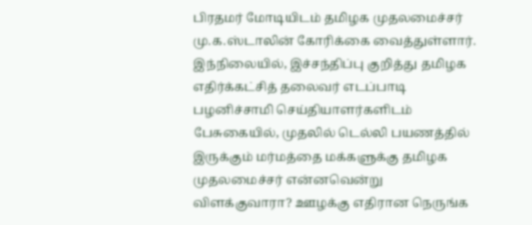பிரதமர் மோடியிடம் தமிழக முதலமைச்சர் மு.க.ஸ்டாலின் கோரிக்கை வைத்துள்ளார்.
இந்நிலையில், இச்சந்திப்பு குறித்து தமிழக எதிர்க்கட்சித் தலைவர் எடப்பாடி பழனிச்சாமி செய்தியாளர்களிடம் பேசுகையில், முதலில் டெல்லி பயணத்தில் இருக்கும் மர்மத்தை மக்களுக்கு தமிழக முதலமைச்சர் என்னவென்று விளக்குவாரா? ஊழக்கு எதிரான நெருங்க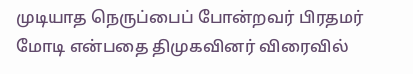முடியாத நெருப்பைப் போன்றவர் பிரதமர் மோடி என்பதை திமுகவினர் விரைவில்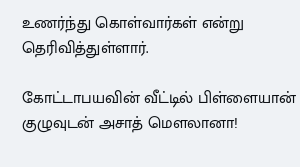உணர்ந்து கொள்வார்கள் என்று தெரிவித்துள்ளார்.

கோட்டாபயவின் வீட்டில் பிள்ளையான் குழுவுடன் அசாத் மௌலானா!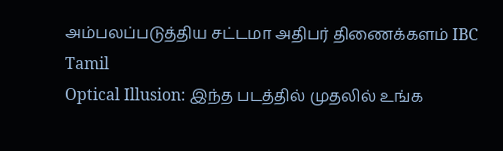அம்பலப்படுத்திய சட்டமா அதிபர் திணைக்களம் IBC Tamil
Optical Illusion: இந்த படத்தில் முதலில் உங்க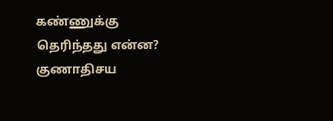கண்ணுக்கு தெரிந்தது என்ன? குணாதிசய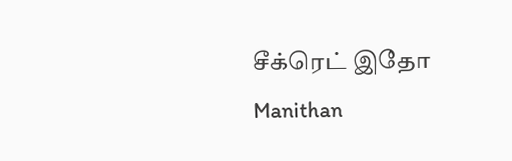சீக்ரெட் இதோ Manithan